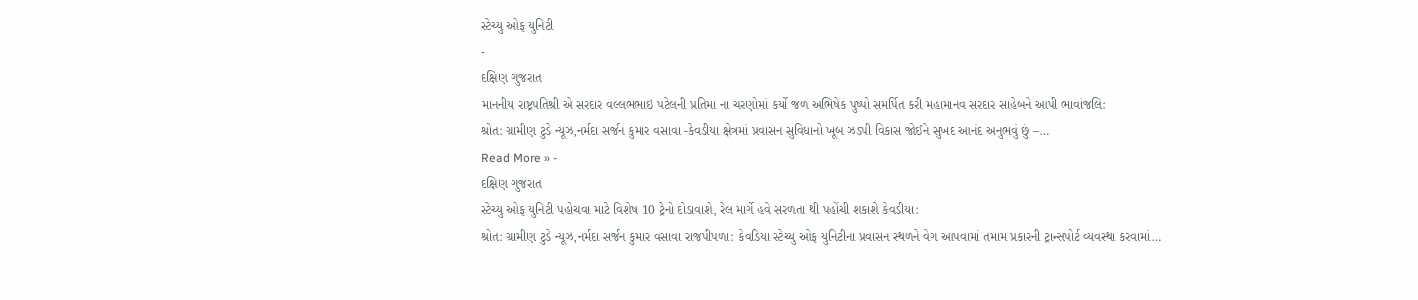સ્ટેચ્યુ ઓફ યુનિટી
-
દક્ષિણ ગુજરાત
માનનીય રાષ્ટ્રપતિશ્રી એ સરદાર વલ્લભભાઇ પટેલની પ્રતિમા ના ચરણોમાં કર્યો જળ અભિષેક પુષ્પો સમર્પિત કરી મહામાનવ સરદાર સાહેબને આપી ભાવાંજલિ:
શ્રોત: ગ્રામીણ ટુડે ન્યૂઝ,નર્મદા સર્જન કુમાર વસાવા -કેવડીયા ક્ષેત્રમાં પ્રવાસન સુવિધાનો ખૂબ ઝડપી વિકાસ જોઈને સુખદ આનંદ અનુભવું છું –…
Read More » -
દક્ષિણ ગુજરાત
સ્ટેચ્યુ ઓફ યુનિટી પહોચવા માટે વિશેષ 10 ટ્રેનો દોડાવાશે, રેલ માર્ગે હવે સરળતા થી પહોંચી શકાશે કેવડીયા:
શ્રોત: ગ્રામીણ ટુડે ન્યૂઝ,નર્મદા સર્જન કુમાર વસાવા રાજપીપળા: કેવડિયા સ્ટેચ્યુ ઓફ યુનિટીના પ્રવાસન સ્થળને વેગ આપવામાં તમામ પ્રકારની ટ્રાન્સપોર્ટ વ્યવસ્થા કરવામાં…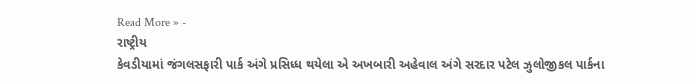Read More » -
રાષ્ટ્રીય
કેવડીયામાં જંગલસફારી પાર્ક અંગે પ્રસિધ્ધ થયેલા એ અખબારી અહેવાલ અંગે સરદાર પટેલ ઝુલોજીકલ પાર્કના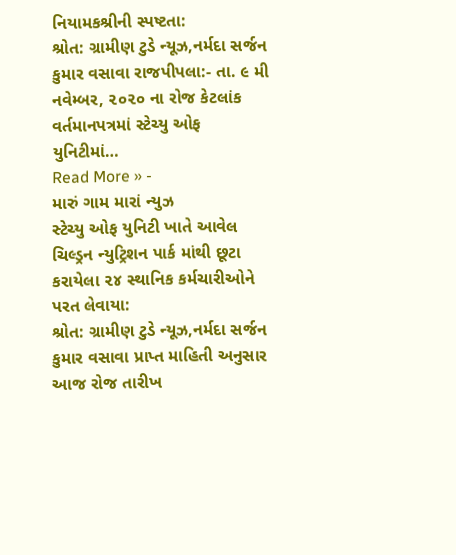નિયામકશ્રીની સ્પષ્ટતા:
શ્રોત: ગ્રામીણ ટુડે ન્યૂઝ,નર્મદા સર્જન કુમાર વસાવા રાજપીપલા:- તા. ૯ મી નવેમ્બર, ૨૦૨૦ ના રોજ કેટલાંક વર્તમાનપત્રમાં સ્ટેચ્યુ ઓફ યુનિટીમાં…
Read More » -
મારું ગામ મારાં ન્યુઝ
સ્ટેચ્યુ ઓફ યુનિટી ખાતે આવેલ ચિલ્ડ્રન ન્યુટ્રિશન પાર્ક માંથી છૂટા કરાયેલા ૨૪ સ્થાનિક કર્મચારીઓને પરત લેવાયા:
શ્રોત: ગ્રામીણ ટુડે ન્યૂઝ,નર્મદા સર્જન કુમાર વસાવા પ્રાપ્ત માહિતી અનુસાર આજ રોજ તારીખ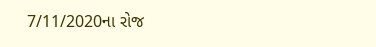7/11/2020ના રોજ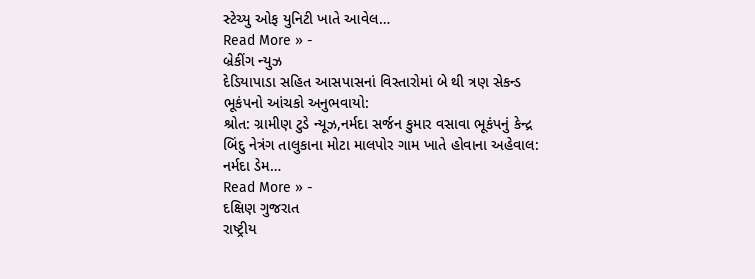સ્ટેચ્યુ ઓફ યુનિટી ખાતે આવેલ…
Read More » -
બ્રેકીંગ ન્યુઝ
દેડિયાપાડા સહિત આસપાસનાં વિસ્તારોમાં બે થી ત્રણ સેકન્ડ ભૂકંપનો આંચકો અનુભવાયો:
શ્રોત: ગ્રામીણ ટુડે ન્યૂઝ,નર્મદા સર્જન કુમાર વસાવા ભૂકંપનું કેન્દ્ર બિંદુ નેત્રંગ તાલુકાના મોટા માલપોર ગામ ખાતે હોવાના અહેવાલ: નર્મદા ડેમ…
Read More » -
દક્ષિણ ગુજરાત
રાષ્ટ્રીય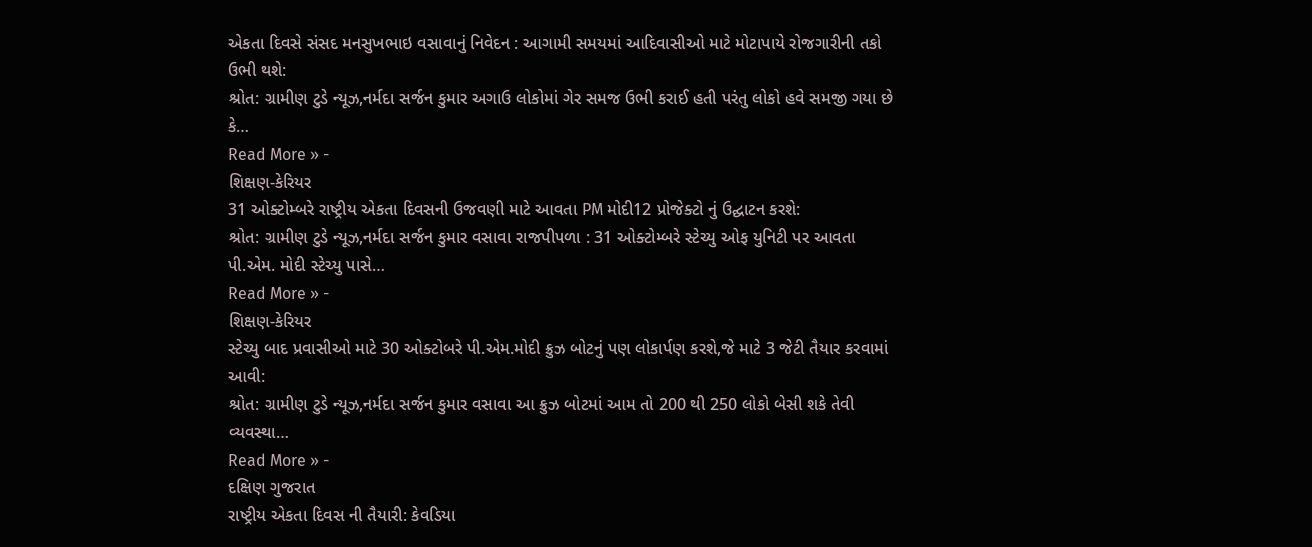એકતા દિવસે સંસદ મનસુખભાઇ વસાવાનું નિવેદન : આગામી સમયમાં આદિવાસીઓ માટે મોટાપાયે રોજગારીની તકો ઉભી થશે:
શ્રોત: ગ્રામીણ ટુડે ન્યૂઝ,નર્મદા સર્જન કુમાર અગાઉ લોકોમાં ગેર સમજ ઉભી કરાઈ હતી પરંતુ લોકો હવે સમજી ગયા છે કે…
Read More » -
શિક્ષણ-કેરિયર
31 ઓક્ટોમ્બરે રાષ્ટ્રીય એકતા દિવસની ઉજવણી માટે આવતા PM મોદી12 પ્રોજેક્ટો નું ઉદ્ઘાટન કરશે:
શ્રોત: ગ્રામીણ ટુડે ન્યૂઝ,નર્મદા સર્જન કુમાર વસાવા રાજપીપળા : 31 ઓક્ટોમ્બરે સ્ટેચ્યુ ઓફ યુનિટી પર આવતા પી.એમ. મોદી સ્ટેચ્યુ પાસે…
Read More » -
શિક્ષણ-કેરિયર
સ્ટેચ્યુ બાદ પ્રવાસીઓ માટે 30 ઓક્ટોબરે પી.એમ.મોદી ક્રુઝ બોટનું પણ લોકાર્પણ કરશે,જે માટે 3 જેટી તૈયાર કરવામાં આવી:
શ્રોત: ગ્રામીણ ટુડે ન્યૂઝ,નર્મદા સર્જન કુમાર વસાવા આ ક્રુઝ બોટમાં આમ તો 200 થી 250 લોકો બેસી શકે તેવી વ્યવસ્થા…
Read More » -
દક્ષિણ ગુજરાત
રાષ્ટ્રીય એકતા દિવસ ની તૈયારી: કેવડિયા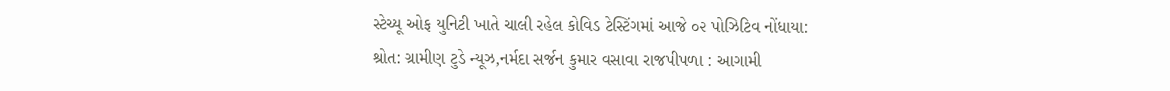સ્ટેચ્યૂ ઓફ યુનિટી ખાતે ચાલી રહેલ કોવિડ ટેસ્ટિંગમાં આજે ૦૨ પોઝિટિવ નોંધાયા:
શ્રોત: ગ્રામીણ ટુડે ન્યૂઝ,નર્મદા સર્જન કુમાર વસાવા રાજપીપળા : આગામી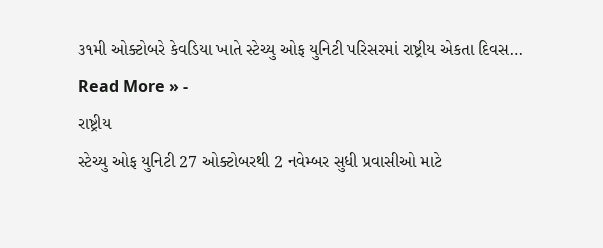૩૧મી ઓક્ટોબરે કેવડિયા ખાતે સ્ટેચ્યુ ઓફ યુનિટી પરિસરમાં રાષ્ટ્રીય એકતા દિવસ…
Read More » -
રાષ્ટ્રીય
સ્ટેચ્યુ ઓફ યુનિટી 27 ઓક્ટોબરથી 2 નવેમ્બર સુધી પ્રવાસીઓ માટે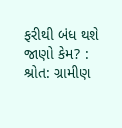ફરીથી બંધ થશે જાણો કેમ? :
શ્રોત: ગ્રામીણ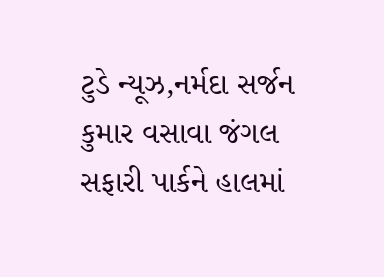ટુડે ન્યૂઝ,નર્મદા સર્જન કુમાર વસાવા જંગલ સફારી પાર્કને હાલમાં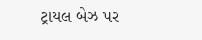ટ્રાયલ બેઝ પર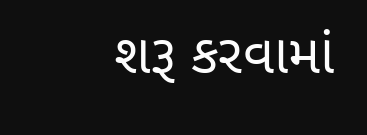શરૂ કરવામાં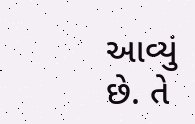આવ્યું છે. તે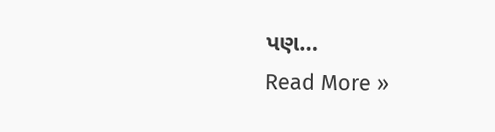પણ…
Read More »